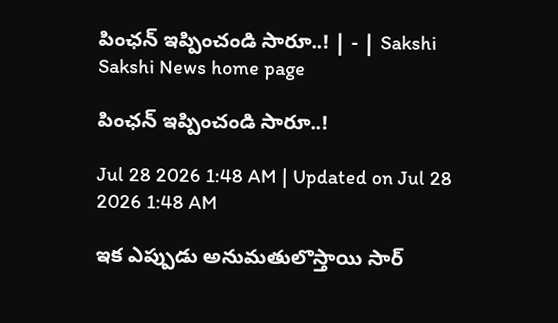పింఛన్‌ ఇప్పించండి సారూ..! | - | Sakshi
Sakshi News home page

పింఛన్‌ ఇప్పించండి సారూ..!

Jul 28 2026 1:48 AM | Updated on Jul 28 2026 1:48 AM

ఇక ఎప్పుడు అనుమతులొస్తాయి సార్‌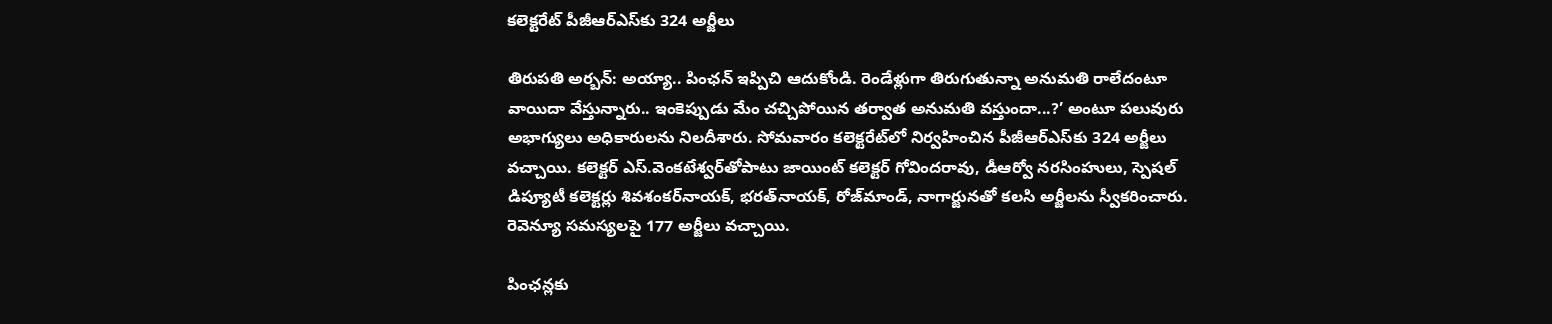కలెక్టరేట్‌ పీజీఆర్‌ఎస్‌కు 324 అర్జీలు

తిరుపతి అర్బన్‌: అయ్యా.. పింఛన్‌ ఇప్పిచి ఆదుకోండి. రెండేళ్లుగా తిరుగుతున్నా అనుమతి రాలేదంటూ వాయిదా వేస్తున్నారు.. ఇంకెప్పుడు మేం చచ్చిపోయిన తర్వాత అనుమతి వస్తుందా...?’ అంటూ పలువురు అభాగ్యులు అధికారులను నిలదీశారు. సోమవారం కలెక్టరేట్‌లో నిర్వహించిన పీజీఆర్‌ఎస్‌కు 324 అర్జీలు వచ్చాయి. కలెక్టర్‌ ఎస్‌.వెంకటేశ్వర్‌తోపాటు జాయింట్‌ కలెక్టర్‌ గోవిందరావు, డీఆర్వో నరసింహులు, స్పెషల్‌ డిప్యూటీ కలెక్టర్లు శివశంకర్‌నాయక్‌, భరత్‌నాయక్‌, రోజ్‌మాండ్‌, నాగార్జునతో కలసి అర్జీలను స్వీకరించారు. రెవెన్యూ సమస్యలపై 177 అర్జీలు వచ్చాయి.

పింఛన్లకు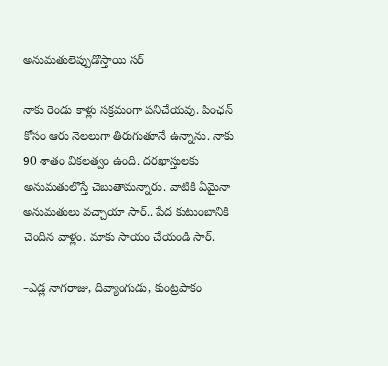అనుమతులెప్పుడొస్తాయి సర్‌

నాకు రెండు కాళ్లు సక్రమంగా పనిచేయవు. పింఛన్‌ కోసం ఆరు నెలలుగా తిరుగుతూనే ఉన్నాను. నాకు 90 శాతం వికలత్వం ఉంది. దరఖాస్తులకు అనుమతులొస్తే చెబుతామన్నారు. వాటికి ఏమైనా అనుమతులు వచ్చాయా సార్‌.. పేద కుటుంబానికి చెందిన వాళ్లం. మాకు సాయం చేయండి సార్‌.

–ఎడ్ల నాగరాజు, దివ్యాంగుడు, కుంట్రపాకం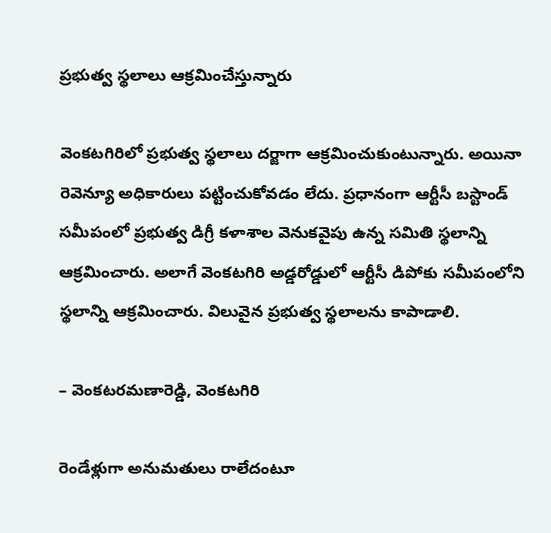ప్రభుత్వ స్థలాలు ఆక్రమించేస్తున్నారు

వెంకటగిరిలో ప్రభుత్వ స్థలాలు దర్జాగా ఆక్రమించుకుంటున్నారు. అయినా రెవెన్యూ అధికారులు పట్టించుకోవడం లేదు. ప్రధానంగా ఆర్టీసీ బస్టాండ్‌ సమీపంలో ప్రభుత్వ డిగ్రీ కళాశాల వెనుకవైపు ఉన్న సమితి స్థలాన్ని ఆక్రమించారు. అలాగే వెంకటగిరి అడ్డరోడ్డులో ఆర్టీసీ డిపోకు సమీపంలోని స్థలాన్ని ఆక్రమించారు. విలువైన ప్రభుత్వ స్థలాలను కాపాడాలి.

– వెంకటరమణారెడ్డి, వెంకటగిరి

రెండేళ్లుగా అనుమతులు రాలేదంటూ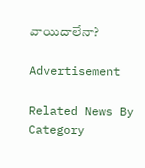వాయిదాలేనా?

Advertisement

Related News By Category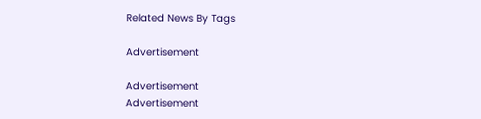Related News By Tags

Advertisement

Advertisement
Advertisement